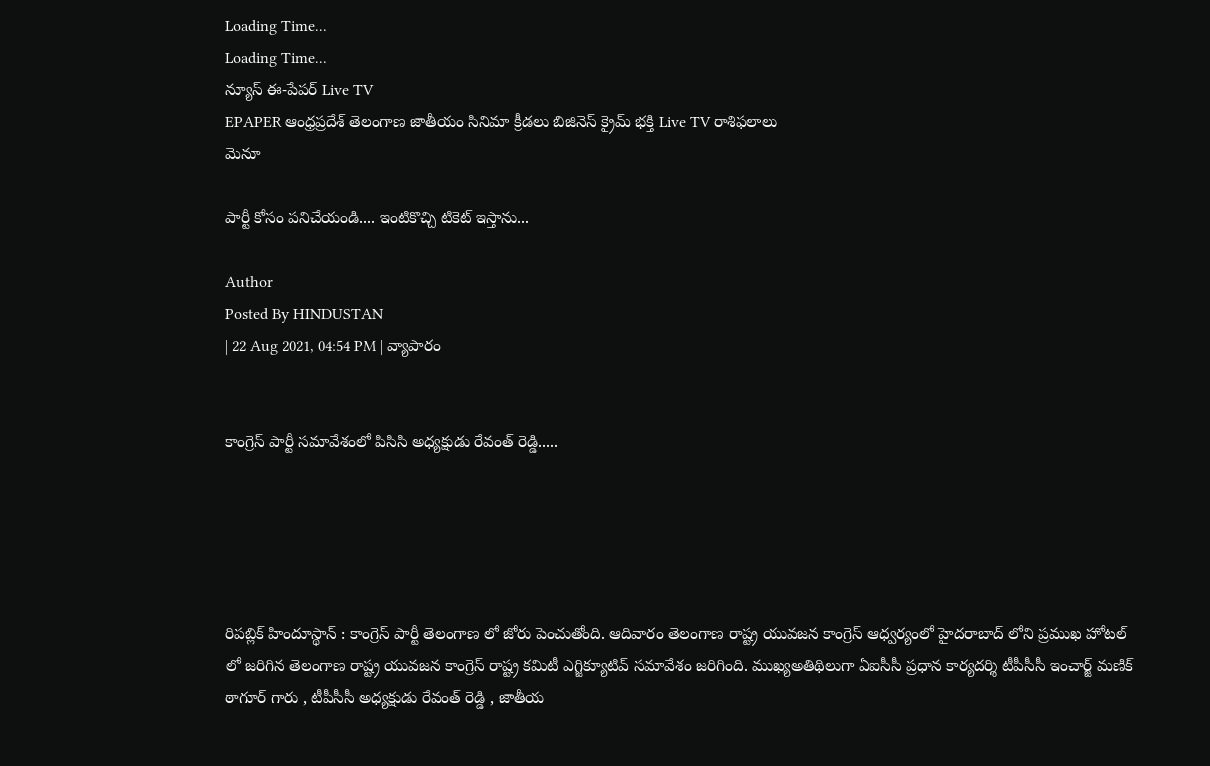Loading Time...
Loading Time...
న్యూస్ ఈ-పేపర్ Live TV
EPAPER ఆంధ్రప్రదేశ్ తెలంగాణ జాతీయం సినిమా క్రీడలు బిజినెస్ క్రైమ్ భక్తి Live TV రాశిఫలాలు
మెనూ

పార్టీ కోసం పనిచేయండి.... ఇంటికొచ్చి టికెట్ ఇస్తాను...

Author
Posted By HINDUSTAN
| 22 Aug 2021, 04:54 PM | వ్యాపారం


కాంగ్రెస్ పార్టీ సమావేశంలో పిసిసి అధ్యక్షుడు రేవంత్ రెడ్డి.....





రిపబ్లిక్ హిందూస్థాన్ : కాంగ్రెస్ పార్టీ తెలంగాణ లో జోరు పెంచుతోంది. ఆదివారం తెలంగాణ రాష్ట్ర యువజన కాంగ్రెస్ ఆధ్వర్యంలో హైదరాబాద్ లోని ప్రముఖ హోటల్ లో జరిగిన తెలంగాణ రాష్ట్ర యువజన కాంగ్రెస్ రాష్ట్ర కమిటీ ఎగ్జిక్యూటివ్ సమావేశం జరిగింది. ముఖ్యఅతిథిలుగా ఏఐసీసీ ప్రధాన కార్యదర్శి టీపీసీసీ ఇంచార్జ్ మణిక్ ఠాగూర్ గారు , టీపీసీసీ అధ్యక్షుడు రేవంత్ రెడ్డి , జాతీయ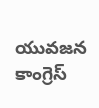యువజన కాంగ్రెస్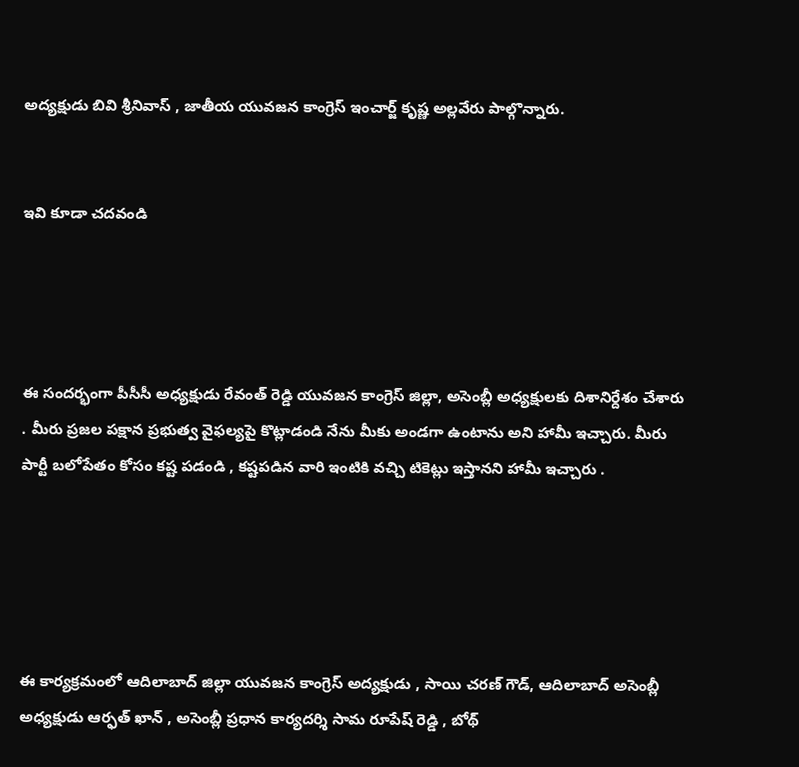అద్యక్షుడు బివి శ్రీనివాస్ , జాతీయ యువజన కాంగ్రెస్ ఇంచార్జ్ కృష్ణ అల్లవేరు పాల్గొన్నారు.


ఇవి కూడా చదవండి




ఈ సందర్భంగా పీసీసీ అధ్యక్షుడు రేవంత్ రెడ్డి యువజన కాంగ్రెస్ జిల్లా, అసెంబ్లీ అధ్యక్షులకు దిశానిర్దేశం చేశారు . మీరు ప్రజల పక్షాన ప్రభుత్వ వైఫల్యపై కొట్లాడండి నేను మీకు అండగా ఉంటాను అని హామీ ఇచ్చారు. మీరు పార్టీ బలోపేతం కోసం కష్ట పడండి , కష్టపడిన వారి ఇంటికి వచ్చి టికెట్లు ఇస్తానని హామీ ఇచ్చారు .





ఈ కార్యక్రమంలో ఆదిలాబాద్ జిల్లా యువజన కాంగ్రెస్ అద్యక్షుడు , సాయి చరణ్ గౌడ్, ఆదిలాబాద్ అసెంబ్లీ అధ్యక్షుడు ఆర్ఫత్ ఖాన్ , అసెంబ్లీ ప్రధాన కార్యదర్శి సామ రూపేష్ రెడ్డి , బోథ్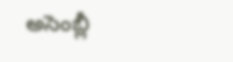అసెంబ్లీ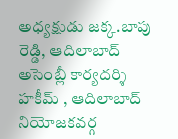అధ్యక్షుడు జక్క.బాపు రెడ్డి, ఆదిలాబాద్ అసెంబ్లీ కార్యదర్శి హకీమ్ , ఆదిలాబాద్ నియోజకవర్గ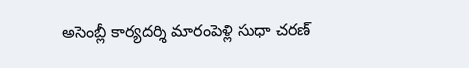అసెంబ్లీ కార్యదర్శి మారంపెళ్లి సుధా చరణ్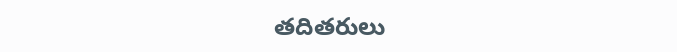తదితరులు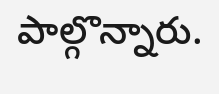పాల్గొన్నారు.